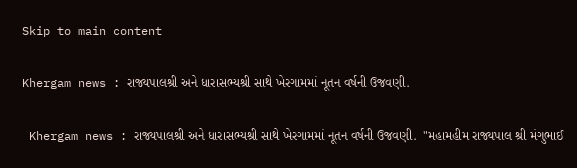Skip to main content

Khergam news : રાજ્યપાલશ્રી અને ધારાસભ્યશ્રી સાથે ખેરગામમાં નૂતન વર્ષની ઉજવણી.

 Khergam news : રાજ્યપાલશ્રી અને ધારાસભ્યશ્રી સાથે ખેરગામમાં નૂતન વર્ષની ઉજવણી.  "મહામહીમ રાજ્યપાલ શ્રી મંગુભાઈ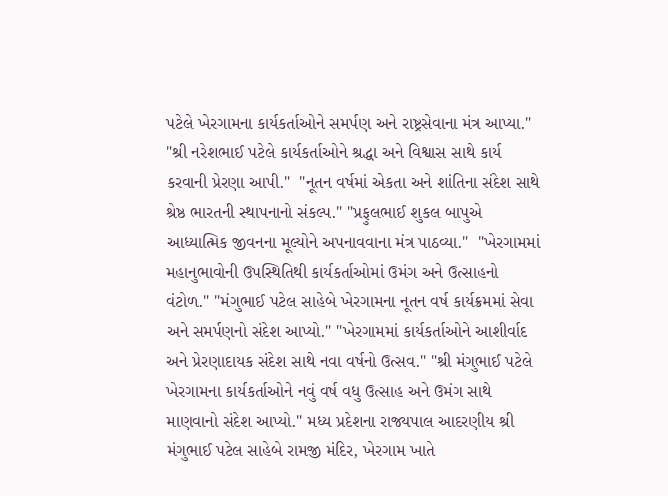પટેલે ખેરગામના કાર્યકર્તાઓને સમર્પણ અને રાષ્ટ્રસેવાના મંત્ર આપ્યા."  "શ્રી નરેશભાઈ પટેલે કાર્યકર્તાઓને શ્રદ્ધા અને વિશ્વાસ સાથે કાર્ય કરવાની પ્રેરણા આપી."  "નૂતન વર્ષમાં એકતા અને શાંતિના સંદેશ સાથે શ્રેષ્ઠ ભારતની સ્થાપનાનો સંકલ્પ." "પ્રફુલભાઈ શુકલ બાપુએ આધ્યાત્મિક જીવનના મૂલ્યોને અપનાવવાના મંત્ર પાઠવ્યા."  "ખેરગામમાં મહાનુભાવોની ઉપસ્થિતિથી કાર્યકર્તાઓમાં ઉમંગ અને ઉત્સાહનો વંટોળ." "મંગુભાઈ પટેલ સાહેબે ખેરગામના નૂતન વર્ષ કાર્યક્રમમાં સેવા અને સમર્પણનો સંદેશ આપ્યો." "ખેરગામમાં કાર્યકર્તાઓને આશીર્વાદ અને પ્રેરણાદાયક સંદેશ સાથે નવા વર્ષનો ઉત્સવ." "શ્રી મંગુભાઈ પટેલે ખેરગામના કાર્યકર્તાઓને નવું વર્ષ વધુ ઉત્સાહ અને ઉમંગ સાથે માણવાનો સંદેશ આપ્યો." મધ્ય પ્રદેશના રાજ્યપાલ આદરણીય શ્રી મંગુભાઈ પટેલ સાહેબે રામજી મંદિર, ખેરગામ ખાતે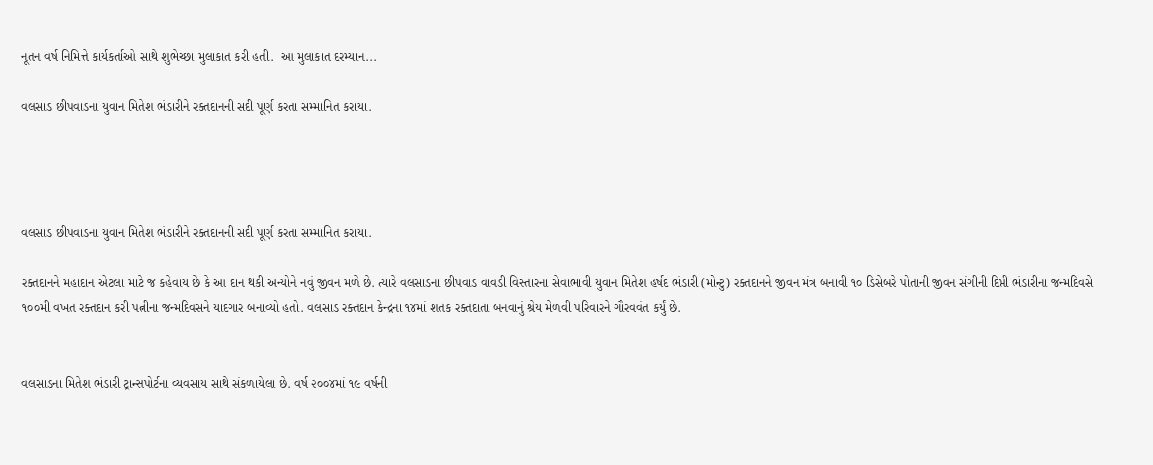નૂતન વર્ષ નિમિત્તે કાર્યકર્તાઓ સાથે શુભેચ્છા મુલાકાત કરી હતી.  આ મુલાકાત દરમ્યાન...

વલસાડ છીપવાડના યુવાન મિતેશ ભંડારીને રક્તદાનની સદી પૂર્ણ કરતા સમ્માનિત કરાયા.




વલસાડ છીપવાડના યુવાન મિતેશ ભંડારીને રક્તદાનની સદી પૂર્ણ કરતા સમ્માનિત કરાયા.

રક્તદાનને મહાદાન એટલા માટે જ કહેવાય છે કે આ દાન થકી અન્યોને નવું જીવન મળે છે. ત્યારે વલસાડના છીપવાડ વાવડી વિસ્તારના સેવાભાવી યુવાન મિતેશ હર્ષદ ભંડારી (મોન્ટુ) રક્તદાનને જીવન મંત્ર બનાવી ૧૦ ડિસેબરે પોતાની જીવન સંગીની દિપ્તી ભંડારીના જન્મદિવસે ૧૦૦મી વખત રક્તદાન કરી પત્નીના જન્મદિવસને યાદગાર બનાવ્યો હતો. વલસાડ રક્તદાન કેન્દ્રના ૧૪માં શતક રક્તદાતા બનવાનું શ્રેય મેળવી પરિવારને ગૌરવવંત કર્યું છે.


વલસાડના મિતેશ ભંડારી ટ્રાન્સપોર્ટના વ્યવસાય સાથે સંકળાયેલા છે. વર્ષ ૨૦૦૪માં ૧૯ વર્ષની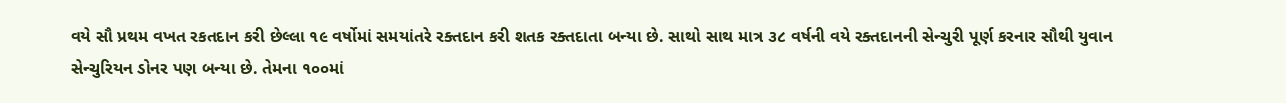વયે સૌ પ્રથમ વખત રકતદાન કરી છેલ્લા ૧૯ વર્ષોમાં સમયાંતરે રક્તદાન કરી શતક રક્તદાતા બન્યા છે. સાથો સાથ માત્ર ૩૮ વર્ષની વયે રક્તદાનની સેન્ચુરી પૂર્ણ કરનાર સૌથી યુવાન સેન્ચુરિયન ડોનર પણ બન્યા છે. તેમના ૧૦૦માં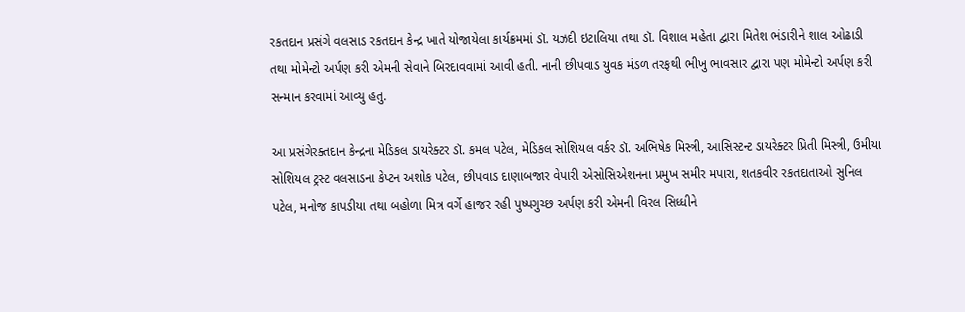રકતદાન પ્રસંગે વલસાડ રકતદાન કેન્દ્ર ખાતે યોજાયેલા કાર્યક્રમમાં ડૉ. યઝદી ઇટાલિયા તથા ડૉ. વિશાલ મહેતા દ્વારા મિતેશ ભંડારીને શાલ ઓઢાડી તથા મોમેન્ટો અર્પણ કરી એમની સેવાને બિરદાવવામાં આવી હતી. નાની છીપવાડ યુવક મંડળ તરફથી ભીખુ ભાવસાર દ્વારા પણ મોમેન્ટો અર્પણ કરી સન્માન કરવામાં આવ્યુ હતુ.

આ પ્રસંગેરક્તદાન કેન્દ્રના મેડિકલ ડાયરેક્ટર ડૉ. કમલ પટેલ, મેડિકલ સોશિયલ વર્કર ડૉ. અભિષેક મિસ્ત્રી, આસિસ્ટન્ટ ડાયરેક્ટર પ્રિતી મિસ્ત્રી, ઉમીયા સોશિયલ ટ્રસ્ટ વલસાડના કેપ્ટન અશોક પટેલ, છીપવાડ દાણાબજાર વેપારી એસોસિએશનના પ્રમુખ સમીર મપારા, શતકવીર રકતદાતાઓ સુનિલ પટેલ, મનોજ કાપડીયા તથા બહોળા મિત્ર વર્ગે હાજર રહી પુષ્પગુચ્છ અર્પણ કરી એમની વિરલ સિધ્ધીને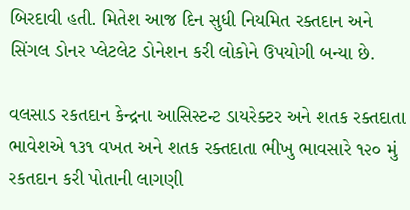બિરદાવી હતી. મિતેશ આજ દિન સુધી નિયમિત રક્તદાન અને સિંગલ ડોનર પ્લેટલેટ ડોનેશન કરી લોકોને ઉપયોગી બન્યા છે.

વલસાડ રકતદાન કેન્દ્રના આસિસ્ટન્ટ ડાયરેક્ટર અને શતક રક્તદાતા ભાવેશએ ૧૩૧ વખત અને શતક રક્તદાતા ભીખુ ભાવસારે ૧૨૦ મું રકતદાન કરી પોતાની લાગણી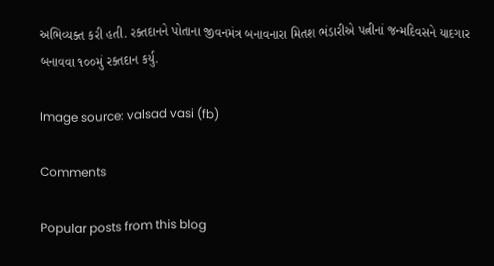અભિવ્યક્ત કરી હતી. રક્તદાનને પોતાના જીવનમંત્ર બનાવનારા મિતશ ભંડારીએ પત્નીનાં જન્મદિવસને યાદગાર બનાવવા ૧૦૦મું રક્તદાન કર્યુ.

Image source: valsad vasi (fb)

Comments

Popular posts from this blog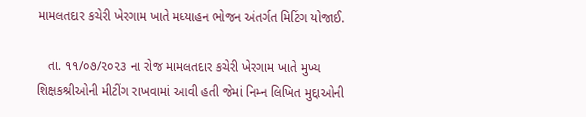મામલતદાર કચેરી ખેરગામ ખાતે મધ્યાહન ભોજન અંતર્ગત મિટિંગ યોજાઈ.

   તા. ૧૧/૦૭/૨૦૨૩ ના રોજ મામલતદાર કચેરી ખેરગામ ખાતે મુખ્ય શિક્ષકશ્રીઓની મીટીંગ રાખવામાં આવી હતી જેમાં નિમ્ન લિખિત મુદ્દાઓની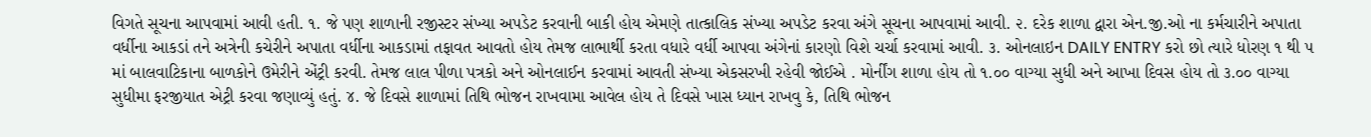વિગતે સૂચના આપવામાં આવી હતી. ૧. જે પણ શાળાની રજીસ્ટર સંખ્યા અપડેટ કરવાની બાકી હોય એમણે તાત્કાલિક સંખ્યા અપડેટ કરવા અંગે સૂચના આપવામાં આવી. ૨. દરેક શાળા દ્વારા એન.જી.ઓ ના કર્મચારીને અપાતા વર્ધીના આકડાં તને અત્રેની કચેરીને અપાતા વર્ધીના આકડામાં તફાવત આવતો હોય તેમજ લાભાર્થી કરતા વધારે વર્ધી આપવા અંગેનાં કારણો વિશે ચર્ચા કરવામાં આવી. ૩. ઓનલાઇન DAILY ENTRY કરો છો ત્યારે ધોરણ ૧ થી ૫ માં બાલવાટિકાના બાળકોને ઉમેરીને એંટ્રી કરવી. તેમજ લાલ પીળા પત્રકો અને ઓનલાઈન કરવામાં આવતી સંખ્યા એકસરખી રહેવી જોઈએ . મોર્નીંગ શાળા હોય તો ૧.૦૦ વાગ્યા સુધી અને આખા દિવસ હોય તો ૩.૦૦ વાગ્યા સુધીમા ફરજીયાત એટ્રી કરવા જણાવ્યું હતું. ૪. જે દિવસે શાળામાં તિથિ ભોજન રાખવામા આવેલ હોય તે દિવસે ખાસ ધ્યાન રાખવુ કે, તિથિ ભોજન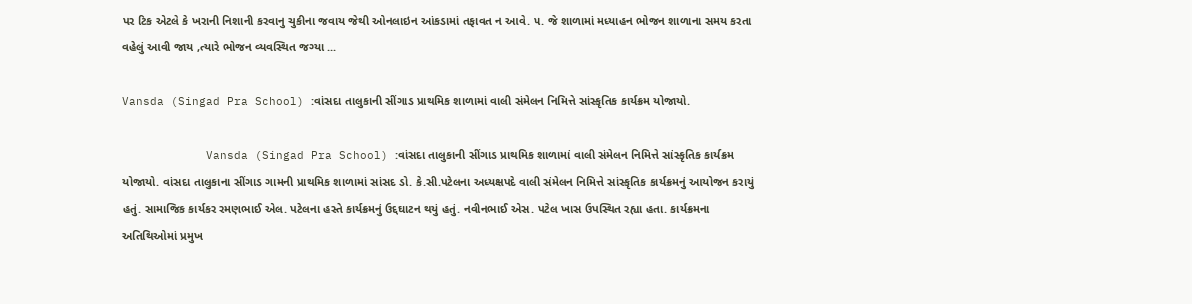પર ટિક એટલે કે ખરાની નિશાની કરવાનુ ચુકીના જવાય જેથી ઓનલાઇન આંકડામાં તફાવત ન આવે. ૫. જે શાળામાં મધ્યાહન ભોજન શાળાના સમય કરતા વહેલું આવી જાય ,ત્યારે ભોજન વ્યવસ્થિત જગ્યા ...

Vansda (Singad Pra School) :વાંસદા તાલુકાની સીંગાડ પ્રાથમિક શાળામાં વાલી સંમેલન નિમિત્તે સાંસ્કૃતિક કાર્યક્રમ યોજાયો.

            Vansda (Singad Pra School) :વાંસદા તાલુકાની સીંગાડ પ્રાથમિક શાળામાં વાલી સંમેલન નિમિત્તે સાંસ્કૃતિક કાર્યક્રમ યોજાયો. વાંસદા તાલુકાના સીંગાડ ગામની પ્રાથમિક શાળામાં સાંસદ ડો. કે.સી.પટેલના અધ્યક્ષપદે વાલી સંમેલન નિમિત્તે સાંસ્કૃતિક કાર્યક્રમનું આયોજન કરાયું હતું. સામાજિક કાર્યકર રમણભાઈ એલ. પટેલના હસ્તે કાર્યક્રમનું ઉદ્દઘાટન થયું હતું. નવીનભાઈ એસ. પટેલ ખાસ ઉપસ્થિત રહ્યા હતા. કાર્યક્રમના અતિથિઓમાં પ્રમુખ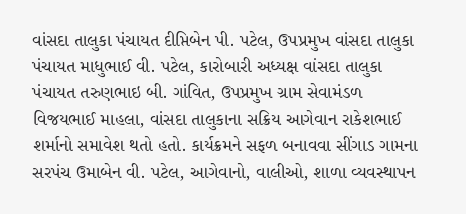વાંસદા તાલુકા પંચાયત દીપ્તિબેન પી. પટેલ, ઉપપ્રમુખ વાંસદા તાલુકા પંચાયત માધુભાઈ વી. પટેલ, કારોબારી અધ્યક્ષ વાંસદા તાલુકા પંચાયત તરુણભાઇ બી. ગાંવિત, ઉપપ્રમુખ ગ્રામ સેવામંડળ વિજયભાઈ માહલા, વાંસદા તાલુકાના સક્રિય આગેવાન રાકેશભાઈ શર્માનો સમાવેશ થતો હતો. કાર્યક્રમને સફળ બનાવવા સીંગાડ ગામના સરપંચ ઉમાબેન વી. પટેલ, આગેવાનો, વાલીઓ, શાળા વ્યવસ્થાપન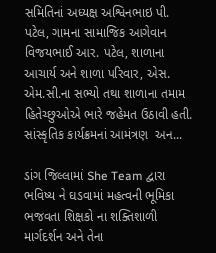સમિતિનાં અધ્યક્ષ અશ્વિનભાઇ પી. પટેલ, ગામના સામાજિક આગેવાન વિજયભાઈ આર. પટેલ, શાળાના આચાર્ય અને શાળા પરિવાર, એસ. એમ.સી.ના સભ્યો તથા શાળાના તમામ હિતેચ્છુઓએ ભારે જહેમત ઉઠાવી હતી. સાંસ્કૃતિક કાર્યક્રમનાં આમંત્રણ  અન...

ડાંગ જિલ્લામાં She Team દ્વારા ભવિષ્ય ને ઘડવામાં મહત્વની ભૂમિકા ભજવતા શિક્ષકો ના શક્તિશાળી માર્ગદર્શન અને તેના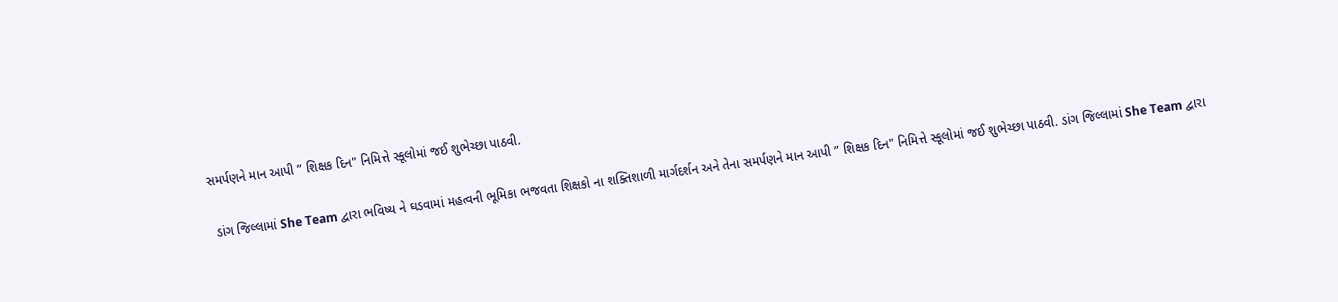સમર્પણને માન આપી ” શિક્ષક દિન" નિમિત્તે સ્કૂલોમાં જઈ શુભેચ્છા પાઠવી.

 ડાંગ જિલ્લામાં She Team દ્વારા ભવિષ્ય ને ઘડવામાં મહત્વની ભૂમિકા ભજવતા શિક્ષકો ના શક્તિશાળી માર્ગદર્શન અને તેના સમર્પણને માન આપી ” શિક્ષક દિન" નિમિત્તે સ્કૂલોમાં જઈ શુભેચ્છા પાઠવી. ડાંગ જિલ્લામાં She Team દ્વારા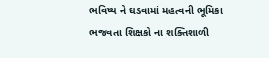ભવિષ્ય ને ઘડવામાં મહત્વની ભૂમિકા ભજવતા શિક્ષકો ના શક્તિશાળી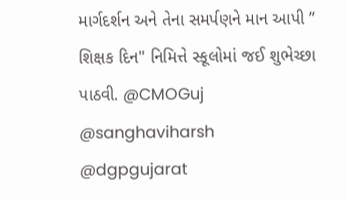માર્ગદર્શન અને તેના સમર્પણને માન આપી ” શિક્ષક દિન" નિમિત્તે સ્કૂલોમાં જઈ શુભેચ્છા પાઠવી. @CMOGuj   @sanghaviharsh   @dgpgujarat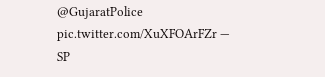@GujaratPolice   pic.twitter.com/XuXFOArFZr — SP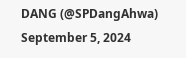DANG (@SPDangAhwa)  September 5, 2024